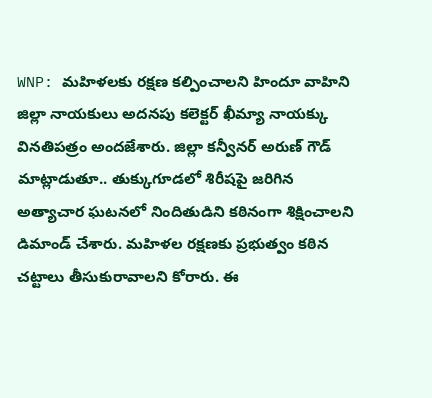WNP: మహిళలకు రక్షణ కల్పించాలని హిందూ వాహిని జిల్లా నాయకులు అదనపు కలెక్టర్ ఖీమ్యా నాయక్కు వినతిపత్రం అందజేశారు. జిల్లా కన్వీనర్ అరుణ్ గౌడ్ మాట్లాడుతూ.. తుక్కుగూడలో శిరీషపై జరిగిన అత్యాచార ఘటనలో నిందితుడిని కఠినంగా శిక్షించాలని డిమాండ్ చేశారు. మహిళల రక్షణకు ప్రభుత్వం కఠిన చట్టాలు తీసుకురావాలని కోరారు. ఈ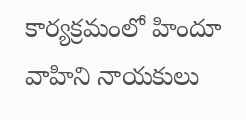కార్యక్రమంలో హిందూ వాహిని నాయకులు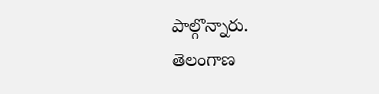పాల్గొన్నారు.
తెలంగాణ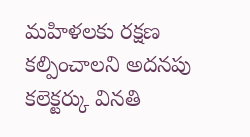మహిళలకు రక్షణ కల్పించాలని అదనపు కలెక్టర్కు వినతి